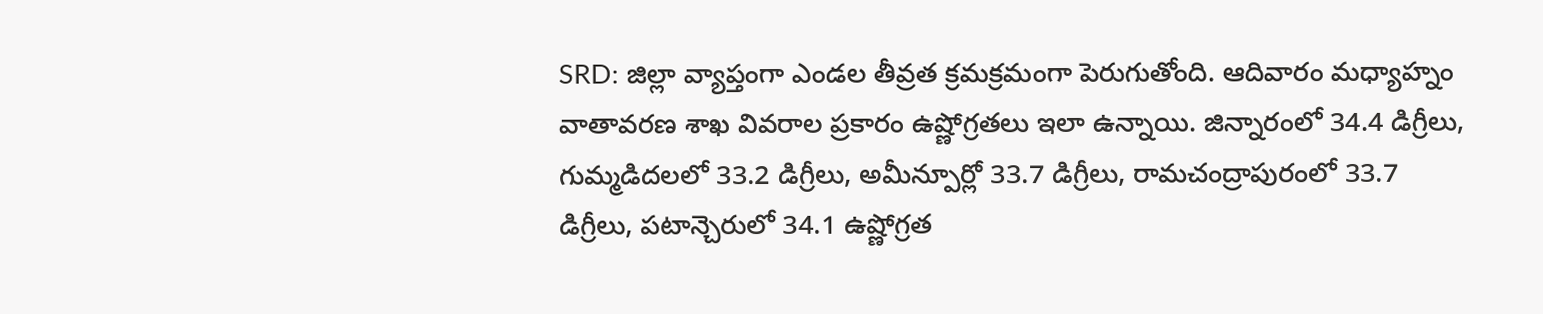SRD: జిల్లా వ్యాప్తంగా ఎండల తీవ్రత క్రమక్రమంగా పెరుగుతోంది. ఆదివారం మధ్యాహ్నం వాతావరణ శాఖ వివరాల ప్రకారం ఉష్ణోగ్రతలు ఇలా ఉన్నాయి. జిన్నారంలో 34.4 డిగ్రీలు, గుమ్మడిదలలో 33.2 డిగ్రీలు, అమీన్పూర్లో 33.7 డిగ్రీలు, రామచంద్రాపురంలో 33.7 డిగ్రీలు, పటాన్చెరులో 34.1 ఉష్ణోగ్రత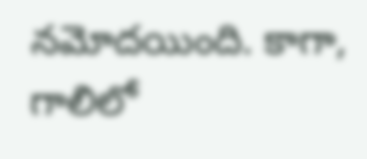నమోదయింది. కాగా, గాలిలో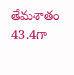తేమశాతం 43.4గా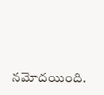నమోదయింది.